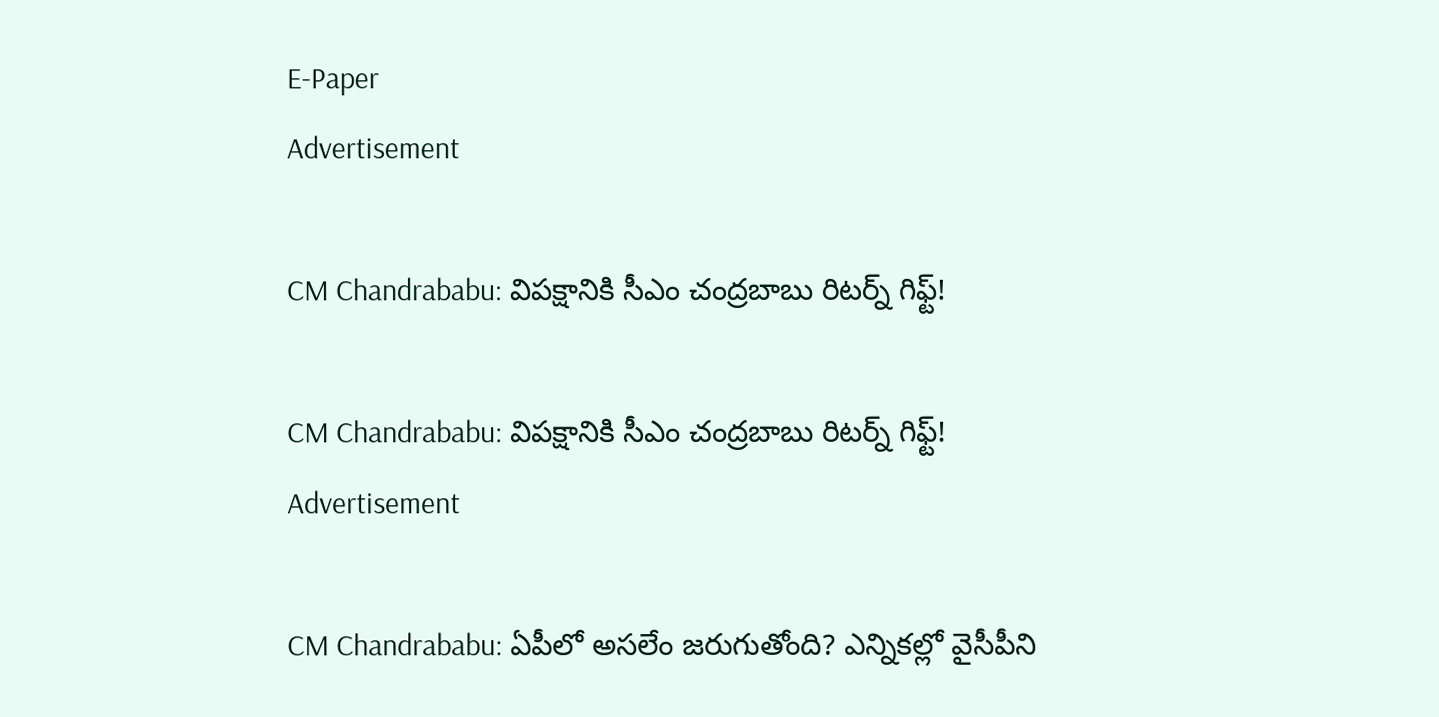E-Paper
Advertisement

CM Chandrababu: విపక్షానికి సీఎం చంద్రబాబు రిటర్న్ గిఫ్ట్!

CM Chandrababu: విపక్షానికి సీఎం చంద్రబాబు రిటర్న్ గిఫ్ట్!
Advertisement

CM Chandrababu: ఏపీలో అసలేం జరుగుతోంది? ఎన్నికల్లో వైసీపీని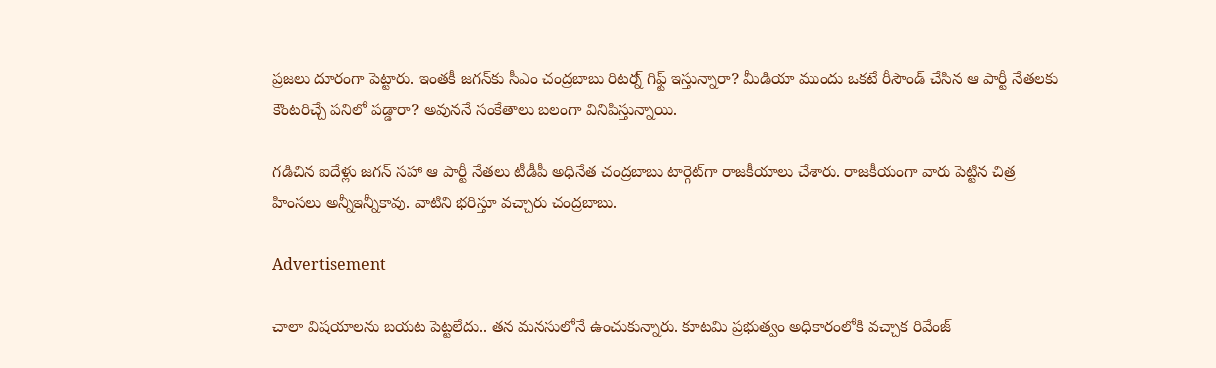ప్రజలు దూరంగా పెట్టారు. ఇంతకీ జగన్‌కు సీఎం చంద్రబాబు రిటర్న్ గిఫ్ట్ ఇస్తున్నారా? మీడియా ముందు ఒకటే రీసౌండ్ చేసిన ఆ పార్టీ నేతలకు కౌంటరిచ్చే పనిలో పడ్డారా? అవుననే సంకేతాలు బలంగా వినిపిస్తున్నాయి.

గడిచిన ఐదేళ్లు జగన్ సహా ఆ పార్టీ నేతలు టీడీపీ అధినేత చంద్రబాబు టార్గెట్‌గా రాజకీయాలు చేశారు. రాజకీయంగా వారు పెట్టిన చిత్ర హింసలు అన్నీఇన్నీకావు. వాటిని భరిస్తూ వచ్చారు చంద్రబాబు.

Advertisement

చాలా విషయాలను బయట పెట్టలేదు.. తన మనసులోనే ఉంచుకున్నారు. కూటమి ప్రభుత్వం అధికారంలోకి వచ్చాక రివేంజ్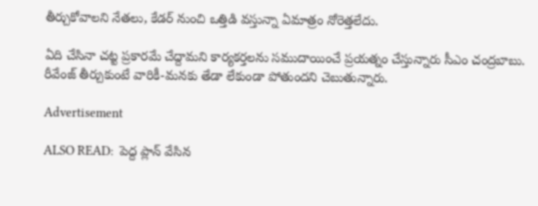తీర్చుకోవాలని నేతలు, కేడర్ నుంచి ఒత్తిడి వస్తున్నా ఏమాత్రం నోరెత్తలేదు.

ఏది చేసినా చట్ట ప్రకారమే చేద్దామని కార్యకర్తలను సముదాయించే ప్రయత్నం చేస్తున్నారు సీఎం చంద్రబాబు. రీవేంజ్ తీర్చుకుంటే వారికీ-మనకు తేడా లేకుండా పోతుందని చెబుతున్నారు.

Advertisement

ALSO READ:  పెద్ద ప్లాన్ వేసిన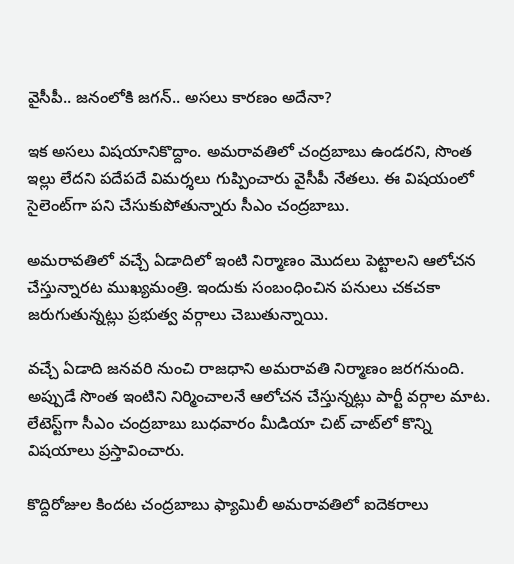వైసీపీ.. జనంలోకి జగన్.. అసలు కారణం అదేనా?

ఇక అసలు విషయానికొద్దాం. అమరావతిలో చంద్రబాబు ఉండరని, సొంత ఇల్లు లేదని పదేపదే విమర్శలు గుప్పించారు వైసీపీ నేతలు. ఈ విషయంలో సైలెంట్‌గా పని చేసుకుపోతున్నారు సీఎం చంద్రబాబు.

అమరావతిలో వచ్చే ఏడాదిలో ఇంటి నిర్మాణం మొదలు పెట్టాలని ఆలోచన చేస్తున్నారట ముఖ్యమంత్రి. ఇందుకు సంబంధించిన పనులు చకచకా జరుగుతున్నట్లు ప్రభుత్వ వర్గాలు చెబుతున్నాయి.

వచ్చే ఏడాది జనవరి నుంచి రాజధాని అమరావతి నిర్మాణం జరగనుంది. అప్పుడే సొంత ఇంటిని నిర్మించాలనే ఆలోచన చేస్తున్నట్లు పార్టీ వర్గాల మాట. లేటెస్ట్‌గా సీఎం చంద్రబాబు బుధవారం మీడియా చిట్ చాట్‌లో కొన్ని విషయాలు ప్రస్తావించారు.

కొద్దిరోజుల కిందట చంద్రబాబు ఫ్యామిలీ అమరావతిలో ఐదెకరాలు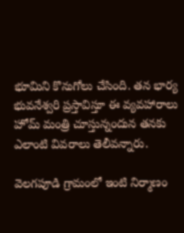భూమిని కొనుగోలు చేసింది. తన భార్య భువనేశ్వరి ప్రస్తావిస్తూ ఈ వ్యవహారాలు హోమ్ మంత్రి చూస్తున్నందున తనకు ఎలాంటి వివరాలు తెలీవన్నారు.

వెలగపూడి గ్రామంలో ఇంటి నిర్మాణం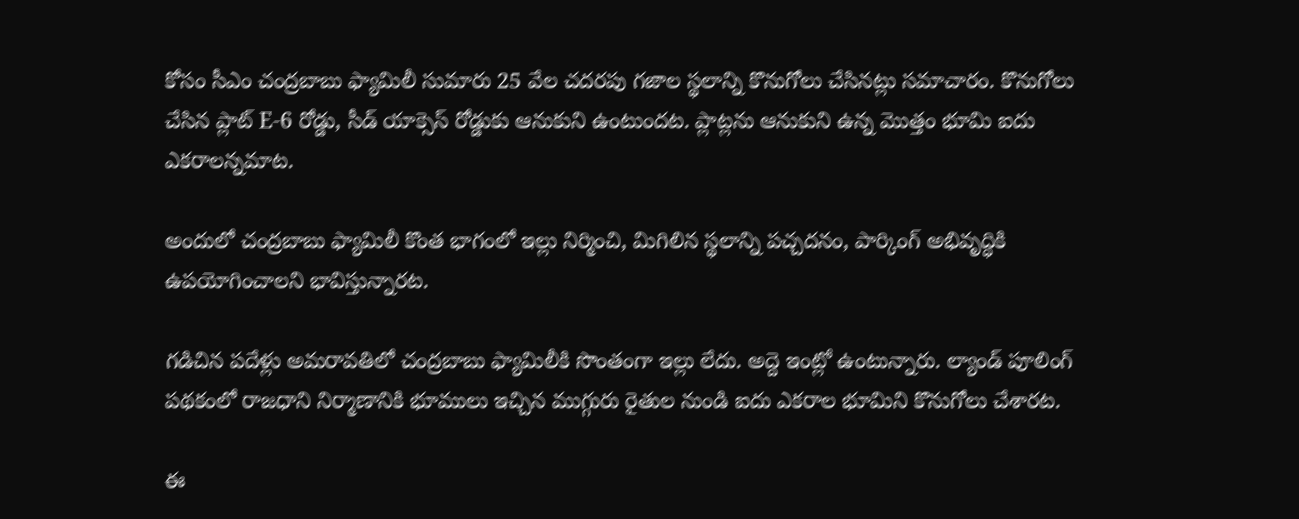కోసం సీఎం చంద్రబాబు ఫ్యామిలీ సుమారు 25 వేల చదరపు గజాల స్థలాన్ని కొనుగోలు చేసినట్లు సమాచారం. కొనుగోలు చేసిన ప్లాట్ E-6 రోడ్డు, సీడ్ యాక్సెస్ రోడ్డుకు ఆనుకుని ఉంటుందట. ప్లాట్లను ఆనుకుని ఉన్న మొత్తం భూమి ఐదు ఎకరాలన్నమాట.

అందులో చంద్రబాబు ఫ్యామిలీ కొంత భాగంలో ఇల్లు నిర్మించి, మిగిలిన స్థలాన్ని పచ్చదనం, పార్కింగ్ అభివృద్ధికి ఉపయోగించాలని భావిస్తున్నారట.

గడిచిన పదేళ్లు అమరావతిలో చంద్రబాబు ఫ్యామిలీకి సొంతంగా ఇల్లు లేదు. అద్దె ఇంట్లో ఉంటున్నారు. ల్యాండ్ పూలింగ్ పథకంలో రాజధాని నిర్మాణానికి భూములు ఇచ్చిన ముగ్గురు రైతుల నుండి ఐదు ఎకరాల భూమిని కొనుగోలు చేశారట.

ఈ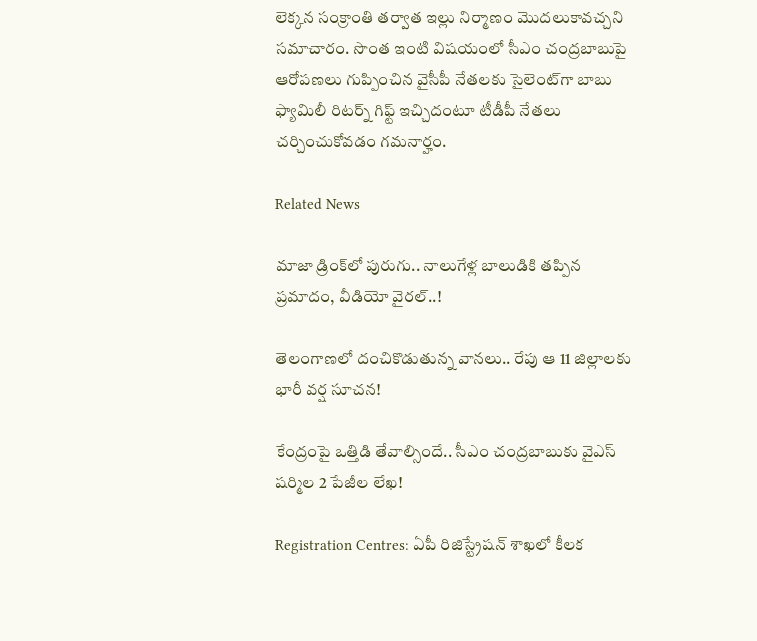లెక్కన సంక్రాంతి తర్వాత ఇల్లు నిర్మాణం మొదలుకావచ్చని సమాచారం. సొంత ఇంటి విషయంలో సీఎం చంద్రబాబుపై ఆరోపణలు గుప్పించిన వైసీపీ నేతలకు సైలెంట్‌గా బాబు ఫ్యామిలీ రిటర్న్ గిఫ్ట్ ఇచ్చిదంటూ టీడీపీ నేతలు చర్చించుకోవడం గమనార్హం.

Related News

మాజా డ్రింక్‌లో పురుగు.. నాలుగేళ్ల బాలుడికి తప్పిన ప్రమాదం, వీడియో వైరల్..!

తెలంగాణలో దంచికొడుతున్న వానలు.. రేపు ఆ 11 జిల్లాలకు భారీ వర్ష సూచన!

కేంద్రంపై ఒత్తిడి తేవాల్సిందే.. సీఎం చంద్రబాబుకు వైఎస్ షర్మిల 2 పేజీల లేఖ!

Registration Centres: ఏపీ రిజిస్ట్రేషన్ శాఖలో కీలక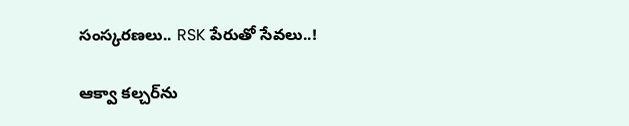సంస్కరణలు.. RSK పేరుతో సేవలు..!

ఆక్వా కల్చర్‌ను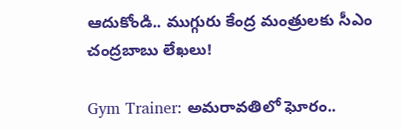ఆదుకోండి.. ముగ్గురు కేంద్ర మంత్రులకు సీఎం చంద్రబాబు లేఖలు!

Gym Trainer: అమరావతిలో ఘోరం..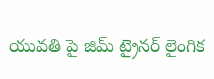యువతి పై జిమ్ ట్రైనర్ లైంగిక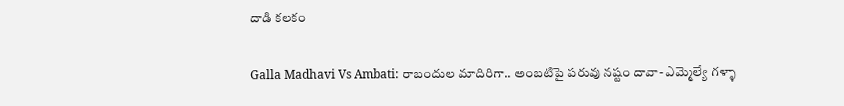దాడి కలకం

Galla Madhavi Vs Ambati: రాబందుల మాదిరిగా.. అంబటిపై పరువు నష్టం దావా- ఎమ్మెల్యే గళ్ళా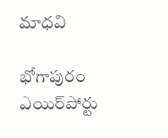మాధవి

భోగాపురం ఎయిర్‌పోర్టు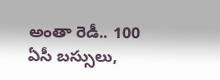అంతా రెడీ.. 100 ఏసీ బస్సులు,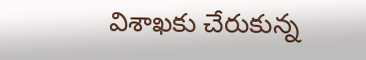విశాఖకు చేరుకున్న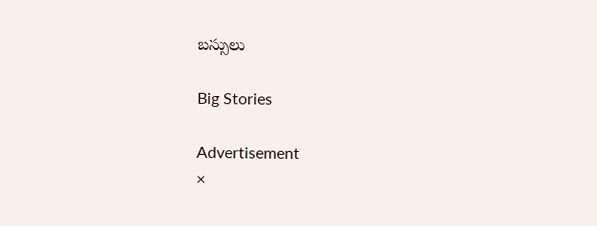బస్సులు

Big Stories

Advertisement
×